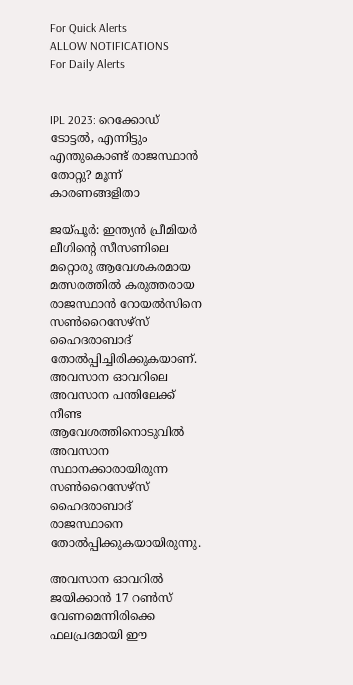For Quick Alerts
ALLOW NOTIFICATIONS
For Daily Alerts


IPL 2023: റെക്കോഡ് ടോട്ടല്‍, എന്നിട്ടും എന്തുകൊണ്ട് രാജസ്ഥാന്‍ തോറ്റു? മൂന്ന് കാരണങ്ങളിതാ

ജയ്പൂര്‍: ഇന്ത്യന്‍ പ്രീമിയര്‍ ലീഗിന്റെ സീസണിലെ മറ്റൊരു ആവേശകരമായ മത്സരത്തില്‍ കരുത്തരായ രാജസ്ഥാന്‍ റോയല്‍സിനെ സണ്‍റൈസേഴ്‌സ് ഹൈദരാബാദ് തോല്‍പ്പിച്ചിരിക്കുകയാണ്. അവസാന ഓവറിലെ അവസാന പന്തിലേക്ക് നീണ്ട ആവേശത്തിനൊടുവില്‍ അവസാന സ്ഥാനക്കാരായിരുന്ന സണ്‍റൈസേഴ്‌സ് ഹൈദരാബാദ് രാജസ്ഥാനെ തോല്‍പ്പിക്കുകയായിരുന്നു.

അവസാന ഓവറില്‍ ജയിക്കാന്‍ 17 റണ്‍സ് വേണമെന്നിരിക്കെ ഫലപ്രദമായി ഈ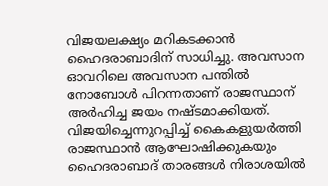വിജയലക്ഷ്യം മറികടക്കാന്‍ ഹൈദരാബാദിന് സാധിച്ചു. അവസാന ഓവറിലെ അവസാന പന്തില്‍ നോബോള്‍ പിറന്നതാണ് രാജസ്ഥാന് അര്‍ഹിച്ച ജയം നഷ്ടമാക്കിയത്. വിജയിച്ചെന്നുറപ്പിച്ച് കൈകളുയര്‍ത്തി രാജസ്ഥാന്‍ ആഘോഷിക്കുകയും ഹൈദരാബാദ് താരങ്ങള്‍ നിരാശയില്‍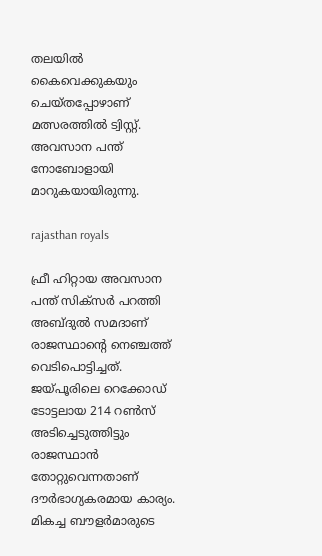തലയില്‍ കൈവെക്കുകയും ചെയ്തപ്പോഴാണ് മത്സരത്തില്‍ ട്വിസ്റ്റ്. അവസാന പന്ത് നോബോളായി മാറുകയായിരുന്നു.

rajasthan royals

ഫ്രീ ഹിറ്റായ അവസാന പന്ത് സിക്‌സര്‍ പറത്തി അബ്ദുല്‍ സമദാണ് രാജസ്ഥാന്റെ നെഞ്ചത്ത് വെടിപൊട്ടിച്ചത്. ജയ്പൂരിലെ റെക്കോഡ് ടോട്ടലായ 214 റണ്‍സ് അടിച്ചെടുത്തിട്ടും രാജസ്ഥാന്‍ തോറ്റുവെന്നതാണ് ദൗര്‍ഭാഗ്യകരമായ കാര്യം. മികച്ച ബൗളര്‍മാരുടെ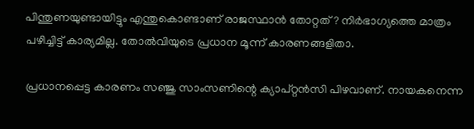പിന്തുണയുണ്ടായിട്ടും എന്തുകൊണ്ടാണ് രാജസ്ഥാന്‍ തോറ്റത്? നിര്‍ഭാഗ്യത്തെ മാത്രം പഴിച്ചിട്ട് കാര്യമില്ല. തോല്‍വിയുടെ പ്രധാന മൂന്ന് കാരണങ്ങളിതാ.

പ്രധാനപ്പെട്ട കാരണം സഞ്ജു സാംസണിന്റെ ക്യാപ്റ്റന്‍സി പിഴവാണ്. നായകനെന്ന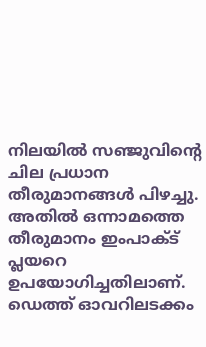നിലയില്‍ സഞ്ജുവിന്റെ ചില പ്രധാന തീരുമാനങ്ങള്‍ പിഴച്ചു. അതില്‍ ഒന്നാമത്തെ തീരുമാനം ഇംപാക്ട് പ്ലയറെ ഉപയോഗിച്ചതിലാണ്. ഡെത്ത് ഓവറിലടക്കം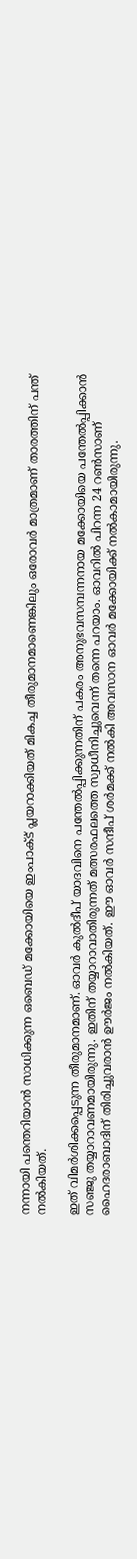നന്നായി പന്തെറിയാന്‍ സാധിക്കുന്ന ഒബെഡ് മക്കോയിയെ ഇംപാക്ട് പ്ലയറാക്കിയത് മികച്ച തീരുമാനമാണെങ്കിലും ഒരോവര്‍ മാത്രമാണ് താരത്തിന് പന്ത് നല്‍കിയത്.

ഇത് വിമര്‍ശിക്കപ്പെടുന്ന തീരുമാനമാണ്. ഓവര്‍ കുല്‍ദീപ് യാദവിനെ പന്തേല്‍പ്പിക്കുന്നതിന് പകരം അനുഭവസമ്പന്നനായ മക്കോയിയെ പന്തേല്‍പ്പിക്കാന്‍ സഞ്ജു തയ്യാറാവണമായിരുന്നു. ഇതിന് തയ്യാറാവാതിരുന്നത് മത്സരഫലത്തെ സ്വാധീനിച്ചുവെന്ന് തന്നെ പറയാം. ഓവറില്‍ പിറന്ന 24 റണ്‍സാണ് ഹൈദരാബാദിന് തിരിച്ചുവരാന്‍ ഊര്‍ജം നല്‍കിയത്. ഈ ഓവര്‍ സന്ദീപ് ശര്‍മക്ക് നല്‍കി അവസാന ഓവര്‍ മക്കോയിക്ക് നല്‍കാമായിരുന്നു.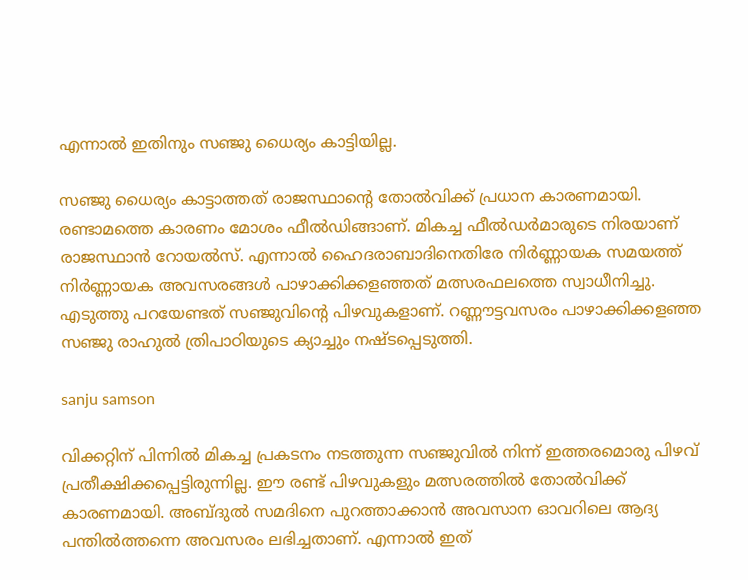എന്നാല്‍ ഇതിനും സഞ്ജു ധൈര്യം കാട്ടിയില്ല.

സഞ്ജു ധൈര്യം കാട്ടാത്തത് രാജസ്ഥാന്റെ തോല്‍വിക്ക് പ്രധാന കാരണമായി. രണ്ടാമത്തെ കാരണം മോശം ഫീല്‍ഡിങ്ങാണ്. മികച്ച ഫീല്‍ഡര്‍മാരുടെ നിരയാണ് രാജസ്ഥാന്‍ റോയല്‍സ്. എന്നാല്‍ ഹൈദരാബാദിനെതിരേ നിര്‍ണ്ണായക സമയത്ത് നിര്‍ണ്ണായക അവസരങ്ങള്‍ പാഴാക്കിക്കളഞ്ഞത് മത്സരഫലത്തെ സ്വാധീനിച്ചു. എടുത്തു പറയേണ്ടത് സഞ്ജുവിന്റെ പിഴവുകളാണ്. റണ്ണൗട്ടവസരം പാഴാക്കിക്കളഞ്ഞ സഞ്ജു രാഹുല്‍ ത്രിപാഠിയുടെ ക്യാച്ചും നഷ്ടപ്പെടുത്തി.

sanju samson

വിക്കറ്റിന് പിന്നില്‍ മികച്ച പ്രകടനം നടത്തുന്ന സഞ്ജുവില്‍ നിന്ന് ഇത്തരമൊരു പിഴവ് പ്രതീക്ഷിക്കപ്പെട്ടിരുന്നില്ല. ഈ രണ്ട് പിഴവുകളും മത്സരത്തില്‍ തോല്‍വിക്ക് കാരണമായി. അബ്ദുല്‍ സമദിനെ പുറത്താക്കാന്‍ അവസാന ഓവറിലെ ആദ്യ പന്തില്‍ത്തന്നെ അവസരം ലഭിച്ചതാണ്. എന്നാല്‍ ഇത്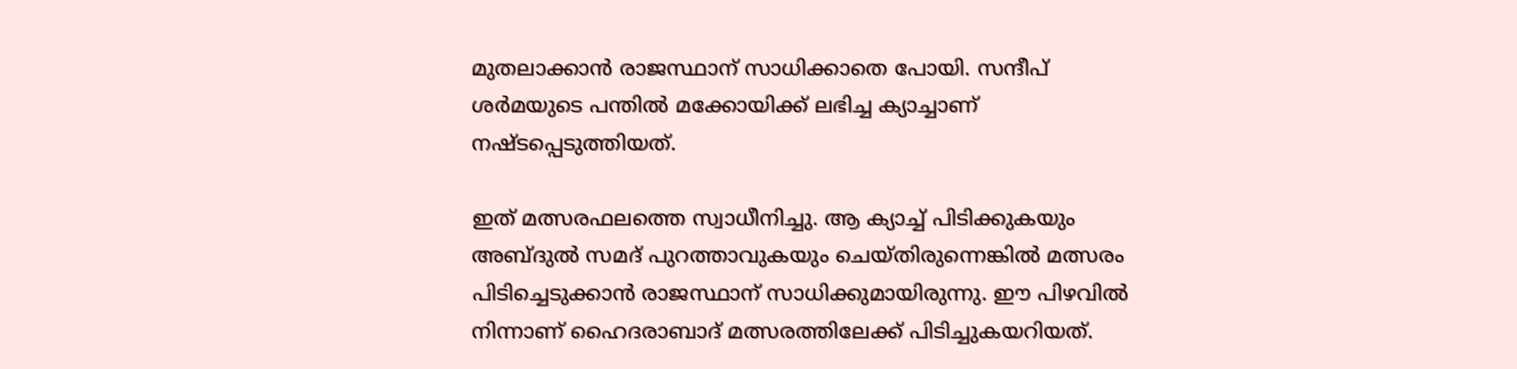മുതലാക്കാന്‍ രാജസ്ഥാന് സാധിക്കാതെ പോയി. സന്ദീപ് ശര്‍മയുടെ പന്തില്‍ മക്കോയിക്ക് ലഭിച്ച ക്യാച്ചാണ് നഷ്ടപ്പെടുത്തിയത്.

ഇത് മത്സരഫലത്തെ സ്വാധീനിച്ചു. ആ ക്യാച്ച് പിടിക്കുകയും അബ്ദുല്‍ സമദ് പുറത്താവുകയും ചെയ്തിരുന്നെങ്കില്‍ മത്സരം പിടിച്ചെടുക്കാന്‍ രാജസ്ഥാന് സാധിക്കുമായിരുന്നു. ഈ പിഴവില്‍ നിന്നാണ് ഹൈദരാബാദ് മത്സരത്തിലേക്ക് പിടിച്ചുകയറിയത്.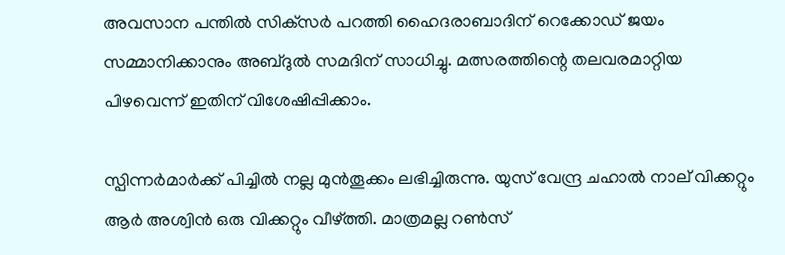അവസാന പന്തില്‍ സിക്‌സര്‍ പറത്തി ഹൈദരാബാദിന് റെക്കോഡ് ജയം സമ്മാനിക്കാനും അബ്ദുല്‍ സമദിന് സാധിച്ചു. മത്സരത്തിന്റെ തലവരമാറ്റിയ പിഴവെന്ന് ഇതിന് വിശേഷിപ്പിക്കാം.

സ്പിന്നര്‍മാര്‍ക്ക് പിച്ചില്‍ നല്ല മുന്‍തൂക്കം ലഭിച്ചിരുന്നു. യുസ് വേന്ദ്ര ചഹാല്‍ നാല് വിക്കറ്റും ആര്‍ അശ്വിന്‍ ഒരു വിക്കറ്റും വീഴ്ത്തി. മാത്രമല്ല റണ്‍സ്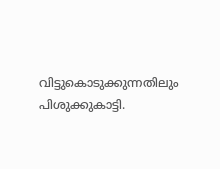വിട്ടുകൊടുക്കുന്നതിലും പിശുക്കുകാട്ടി.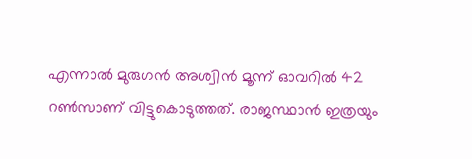എന്നാല്‍ മുരുഗന്‍ അശ്വിന്‍ മൂന്ന് ഓവറില്‍ 42 റണ്‍സാണ് വിട്ടുകൊടുത്തത്. രാജസ്ഥാന്‍ ഇത്രയും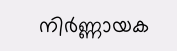നിര്‍ണ്ണായക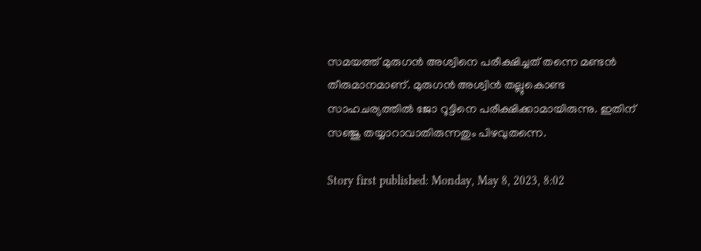സമയത്ത് മുരുഗന്‍ അശ്വിനെ പരീക്ഷിച്ചത് തന്നെ മണ്ടന്‍ തീരുമാനമാണ്. മുരുഗന്‍ അശ്വിന്‍ തല്ലുകൊണ്ട സാഹചര്യത്തില്‍ ജോ റൂട്ടിനെ പരീക്ഷിക്കാമായിരുന്നു. ഇതിന് സഞ്ജു തയ്യാറാവാതിരുന്നതും പിഴവുതന്നെ.

Story first published: Monday, May 8, 2023, 8:02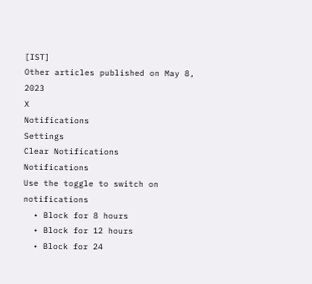[IST]
Other articles published on May 8, 2023
X
Notifications
Settings
Clear Notifications
Notifications
Use the toggle to switch on notifications
  • Block for 8 hours
  • Block for 12 hours
  • Block for 24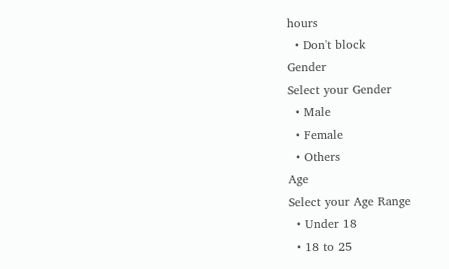hours
  • Don't block
Gender
Select your Gender
  • Male
  • Female
  • Others
Age
Select your Age Range
  • Under 18
  • 18 to 25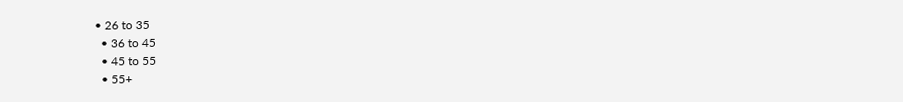• 26 to 35
  • 36 to 45
  • 45 to 55
  • 55+